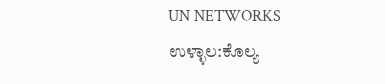UN NETWORKS
ಉಳ್ಳಾಲ:ಕೊಲ್ಯ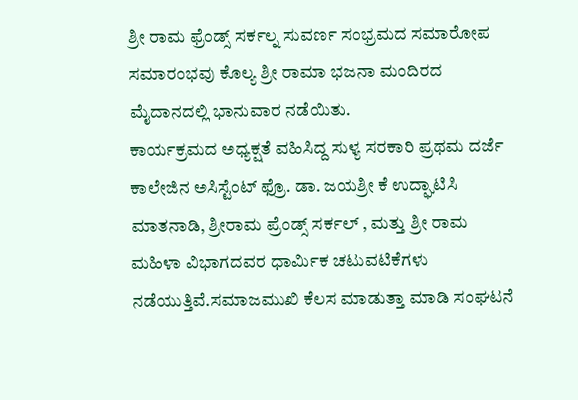ಶ್ರೀ ರಾಮ ಫ್ರೆಂಡ್ಸ್ ಸರ್ಕಲ್ನ ಸುವರ್ಣ ಸಂಭ್ರಮದ ಸಮಾರೋಪ ಸಮಾರಂಭವು ಕೊಲ್ಯ ಶ್ರೀ ರಾಮಾ ಭಜನಾ ಮಂದಿರದ ಮೈದಾನದಲ್ಲಿ ಭಾನುವಾರ ನಡೆಯಿತು.
ಕಾರ್ಯಕ್ರಮದ ಅಧ್ಯಕ್ಷತೆ ವಹಿಸಿದ್ದ ಸುಳ್ಯ ಸರಕಾರಿ ಪ್ರಥಮ ದರ್ಜೆ ಕಾಲೇಜಿನ ಅಸಿಸ್ಟೆಂಟ್ ಫ್ರೊ. ಡಾ. ಜಯಶ್ರೀ ಕೆ ಉದ್ಘಾಟಿಸಿ ಮಾತನಾಡಿ, ಶ್ರೀರಾಮ ಪ್ರೆಂಡ್ಸ್ ಸರ್ಕಲ್ , ಮತ್ತು ಶ್ರೀ ರಾಮ ಮಹಿಳಾ ವಿಭಾಗದವರ ಧಾರ್ಮಿಕ ಚಟುವಟಿಕೆಗಳು ನಡೆಯುತ್ತಿವೆ.ಸಮಾಜಮುಖಿ ಕೆಲಸ ಮಾಡುತ್ತಾ ಮಾಡಿ ಸಂಘಟನೆ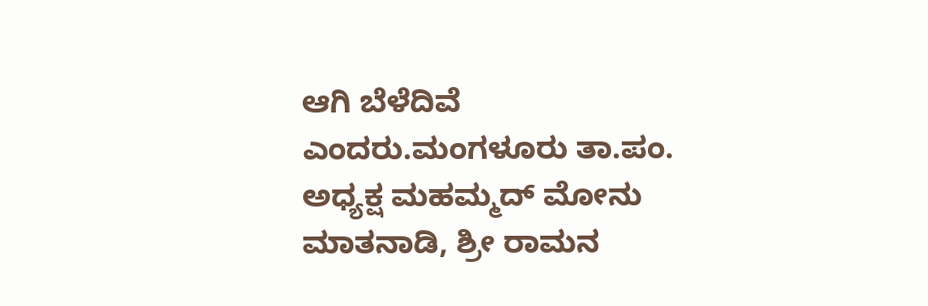ಆಗಿ ಬೆಳೆದಿವೆ ಎಂದರು.ಮಂಗಳೂರು ತಾ.ಪಂ. ಅಧ್ಯಕ್ಷ ಮಹಮ್ಮದ್ ಮೋನು ಮಾತನಾಡಿ, ಶ್ರೀ ರಾಮನ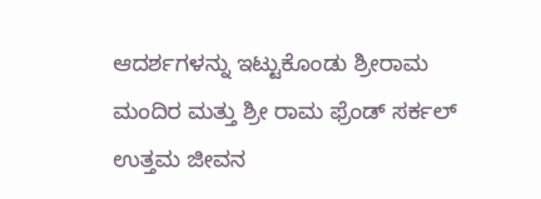ಆದರ್ಶಗಳನ್ನು ಇಟ್ಟುಕೊಂಡು ಶ್ರೀರಾಮ ಮಂದಿರ ಮತ್ತು ಶ್ರೀ ರಾಮ ಫ್ರೆಂಡ್ ಸರ್ಕಲ್ ಉತ್ತಮ ಜೀವನ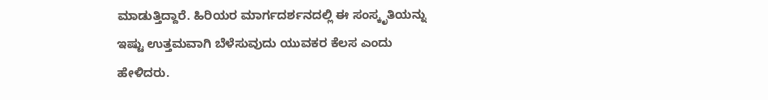ಮಾಡುತ್ತಿದ್ದಾರೆ. ಹಿರಿಯರ ಮಾರ್ಗದರ್ಶನದಲ್ಲಿ ಈ ಸಂಸ್ಕೃತಿಯನ್ನು ಇಷ್ಟು ಉತ್ತಮವಾಗಿ ಬೆಳೆಸುವುದು ಯುವಕರ ಕೆಲಸ ಎಂದು ಹೇಳಿದರು.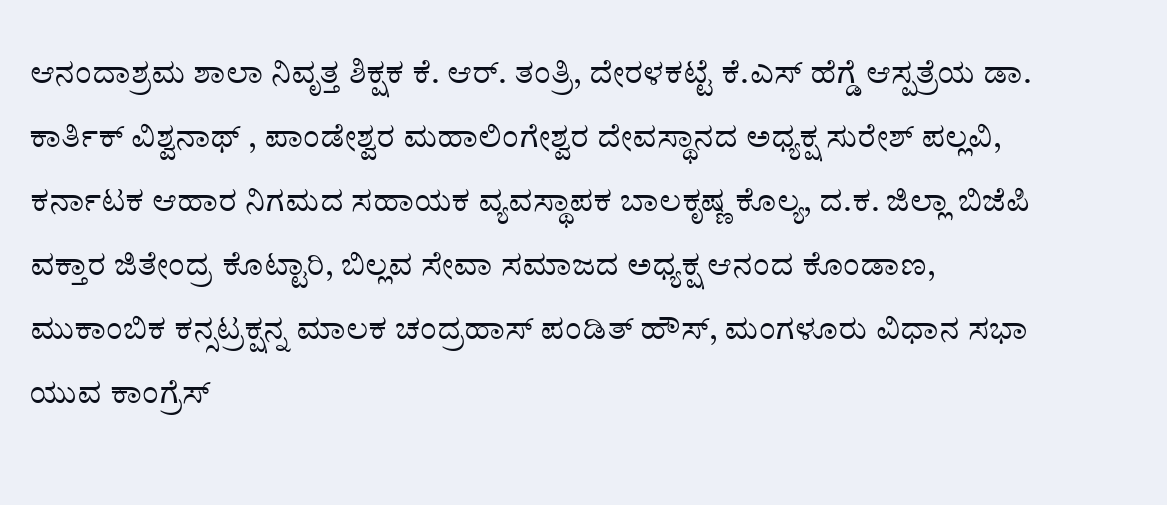ಆನಂದಾಶ್ರಮ ಶಾಲಾ ನಿವೃತ್ತ ಶಿಕ್ಷಕ ಕೆ. ಆರ್. ತಂತ್ರಿ, ದೇರಳಕಟ್ಟೆ ಕೆ.ಎಸ್ ಹೆಗ್ಡೆ ಆಸ್ಪತ್ರೆಯ ಡಾ. ಕಾರ್ತಿಕ್ ವಿಶ್ವನಾಥ್ , ಪಾಂಡೇಶ್ವರ ಮಹಾಲಿಂಗೇಶ್ವರ ದೇವಸ್ಥಾನದ ಅಧ್ಯಕ್ಷ ಸುರೇಶ್ ಪಲ್ಲವಿ, ಕರ್ನಾಟಕ ಆಹಾರ ನಿಗಮದ ಸಹಾಯಕ ವ್ಯವಸ್ಥಾಪಕ ಬಾಲಕೃಷ್ಣ ಕೊಲ್ಯ, ದ.ಕ. ಜಿಲ್ಲಾ ಬಿಜೆಪಿ ವಕ್ತಾರ ಜಿತೇಂದ್ರ ಕೊಟ್ಟಾರಿ, ಬಿಲ್ಲವ ಸೇವಾ ಸಮಾಜದ ಅಧ್ಯಕ್ಷ ಆನಂದ ಕೊಂಡಾಣ, ಮುಕಾಂಬಿಕ ಕನ್ಸಟ್ರಕ್ಷನ್ನ ಮಾಲಕ ಚಂದ್ರಹಾಸ್ ಪಂಡಿತ್ ಹೌಸ್, ಮಂಗಳೂರು ವಿಧಾನ ಸಭಾ ಯುವ ಕಾಂಗ್ರೆಸ್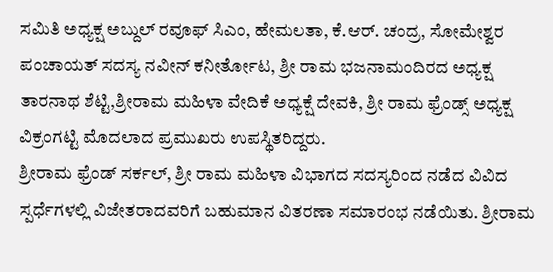ಸಮಿತಿ ಅಧ್ಯಕ್ಷ ಅಬ್ದುಲ್ ರವೂಫ್ ಸಿಎಂ, ಹೇಮಲತಾ, ಕೆ.ಆರ್. ಚಂದ್ರ, ಸೋಮೇಶ್ವರ ಪಂಚಾಯತ್ ಸದಸ್ಯ ನವೀನ್ ಕನೀರ್ತೋಟ, ಶ್ರೀ ರಾಮ ಭಜನಾಮಂದಿರದ ಅಧ್ಯಕ್ಷ ತಾರನಾಥ ಶೆಟ್ಟಿ,ಶ್ರೀರಾಮ ಮಹಿಳಾ ವೇದಿಕೆ ಅಧ್ಯಕ್ಷೆ ದೇವಕಿ, ಶ್ರೀ ರಾಮ ಫ್ರೆಂಡ್ಸ್ ಅಧ್ಯಕ್ಷ ವಿಕ್ರಂಗಟ್ಟಿ ಮೊದಲಾದ ಪ್ರಮುಖರು ಉಪಸ್ಥಿತರಿದ್ದರು.
ಶ್ರೀರಾಮ ಫ್ರೆಂಡ್ ಸರ್ಕಲ್, ಶ್ರೀ ರಾಮ ಮಹಿಳಾ ವಿಭಾಗದ ಸದಸ್ಯರಿಂದ ನಡೆದ ವಿವಿದ ಸ್ಪರ್ಧೆಗಳಲ್ಲಿ ವಿಜೇತರಾದವರಿಗೆ ಬಹುಮಾನ ವಿತರಣಾ ಸಮಾರಂಭ ನಡೆಯಿತು. ಶ್ರೀರಾಮ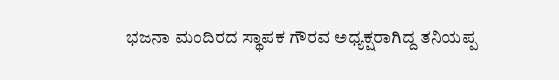ಭಜನಾ ಮಂದಿರದ ಸ್ಥಾಪಕ ಗೌರವ ಅಧ್ಯಕ್ಷರಾಗಿದ್ದ ತನಿಯಪ್ಪ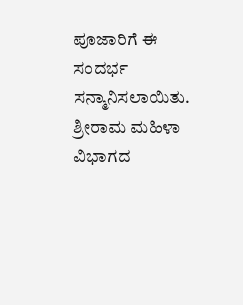ಪೂಜಾರಿಗೆ ಈ ಸಂದರ್ಭ ಸನ್ಮಾನಿಸಲಾಯಿತು. ಶ್ರೀರಾಮ ಮಹಿಳಾ ವಿಭಾಗದ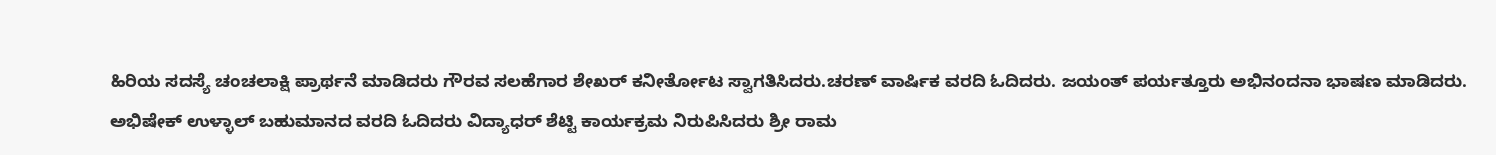ಹಿರಿಯ ಸದಸ್ಯೆ ಚಂಚಲಾಕ್ಷಿ ಪ್ರಾರ್ಥನೆ ಮಾಡಿದರು ಗೌರವ ಸಲಹೆಗಾರ ಶೇಖರ್ ಕನೀರ್ತೋಟ ಸ್ವಾಗತಿಸಿದರು.ಚರಣ್ ವಾರ್ಷಿಕ ವರದಿ ಓದಿದರು. ಜಯಂತ್ ಪರ್ಯತ್ತೂರು ಅಭಿನಂದನಾ ಭಾಷಣ ಮಾಡಿದರು. ಅಭಿಷೇಕ್ ಉಳ್ಳಾಲ್ ಬಹುಮಾನದ ವರದಿ ಓದಿದರು ವಿದ್ಯಾಧರ್ ಶೆಟ್ಟಿ ಕಾರ್ಯಕ್ರಮ ನಿರುಪಿಸಿದರು ಶ್ರೀ ರಾಮ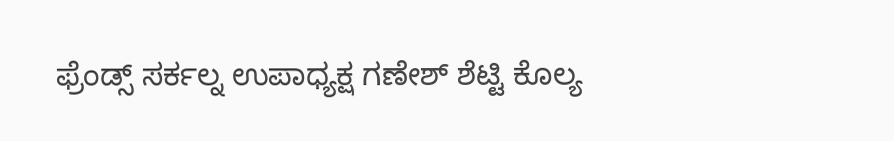ಫ್ರೆಂಡ್ಸ್ ಸರ್ಕಲ್ನ ಉಪಾಧ್ಯಕ್ಷ ಗಣೇಶ್ ಶೆಟ್ಟಿ ಕೊಲ್ಯ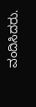ವಂದಿಸಿದರು.